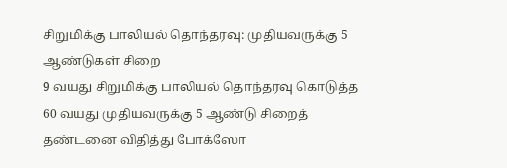சிறுமிக்கு பாலியல் தொந்தரவு: முதியவருக்கு 5 ஆண்டுகள் சிறை
9 வயது சிறுமிக்கு பாலியல் தொந்தரவு கொடுத்த 60 வயது முதியவருக்கு 5 ஆண்டு சிறைத் தண்டனை விதித்து போக்ஸோ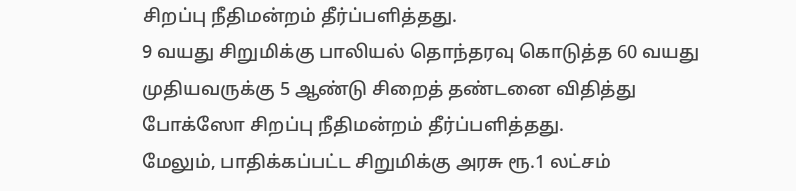சிறப்பு நீதிமன்றம் தீர்ப்பளித்தது.
9 வயது சிறுமிக்கு பாலியல் தொந்தரவு கொடுத்த 60 வயது முதியவருக்கு 5 ஆண்டு சிறைத் தண்டனை விதித்து போக்ஸோ சிறப்பு நீதிமன்றம் தீர்ப்பளித்தது.
மேலும், பாதிக்கப்பட்ட சிறுமிக்கு அரசு ரூ.1 லட்சம்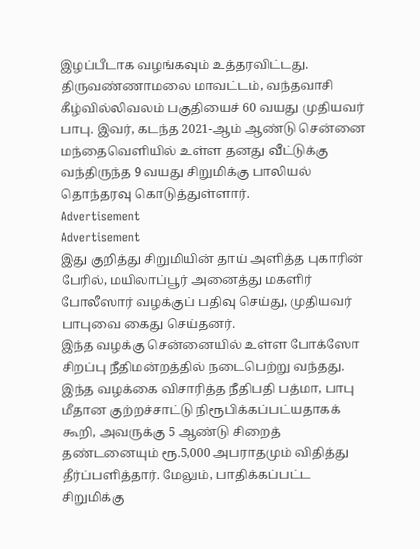இழப்பீடாக வழங்கவும் உத்தரவிட்டது.
திருவண்ணாமலை மாவட்டம், வந்தவாசி கீழ்வில்லிவலம் பகுதியைச் 60 வயது முதியவர் பாபு. இவர், கடந்த 2021-ஆம் ஆண்டு சென்னை மந்தைவெளியில் உள்ள தனது வீட்டுக்கு வந்திருந்த 9 வயது சிறுமிக்கு பாலியல் தொந்தரவு கொடுத்துள்ளார்.
Advertisement
Advertisement
இது குறித்து சிறுமியின் தாய் அளித்த புகாரின் பேரில், மயிலாப்பூர் அனைத்து மகளிர் போலீஸார் வழக்குப் பதிவு செய்து, முதியவர் பாபுவை கைது செய்தனர்.
இந்த வழக்கு சென்னையில் உள்ள போக்ஸோ சிறப்பு நீதிமன்றத்தில் நடைபெற்று வந்தது. இந்த வழக்கை விசாரித்த நீதிபதி பத்மா, பாபு மீதான குற்றச்சாட்டு நிரூபிக்கப்பட்யதாகக் கூறி, அவருக்கு 5 ஆண்டு சிறைத் தண்டனையும் ரூ.5,000 அபராதமும் விதித்து தீர்ப்பளித்தார். மேலும், பாதிக்கப்பட்ட சிறுமிக்கு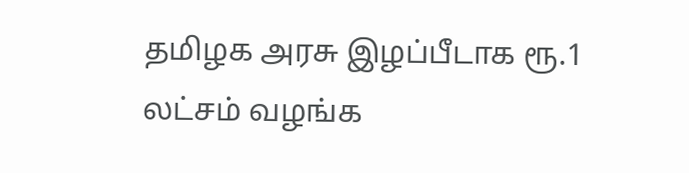தமிழக அரசு இழப்பீடாக ரூ.1 லட்சம் வழங்க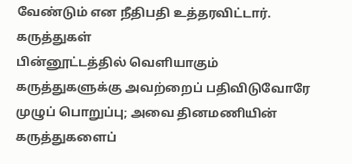வேண்டும் என நீதிபதி உத்தரவிட்டார்.
கருத்துகள்
பின்னூட்டத்தில் வெளியாகும் கருத்துகளுக்கு அவற்றைப் பதிவிடுவோரே முழுப் பொறுப்பு; அவை தினமணியின் கருத்துகளைப்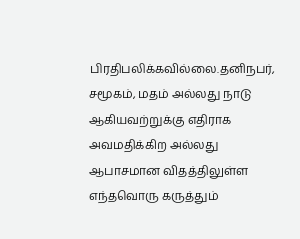பிரதிபலிக்கவில்லை.தனிநபர், சமூகம், மதம் அல்லது நாடு ஆகியவற்றுக்கு எதிராக அவமதிக்கிற அல்லது ஆபாசமான விதத்திலுள்ள எந்தவொரு கருத்தும்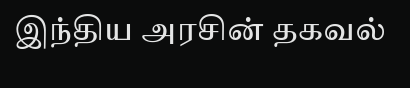இந்திய அரசின் தகவல்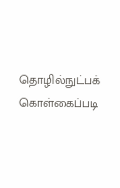தொழில்நுட்பக் கொள்கைப்படி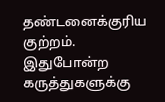தண்டனைக்குரிய குற்றம். இதுபோன்ற கருத்துகளுக்கு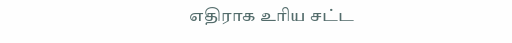எதிராக உரிய சட்ட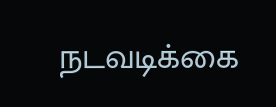நடவடிக்கை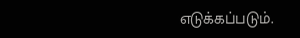எடுக்கப்படும்.